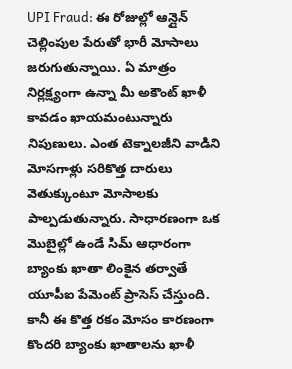UPI Fraud: ఈ రోజుల్లో ఆన్లైన్ చెల్లింపుల పేరుతో భారీ మోసాలు జరుగుతున్నాయి. ఏ మాత్రం నిర్లక్ష్యంగా ఉన్నా మీ అకౌంట్ ఖాళీ కావడం ఖాయమంటున్నారు నిపుణులు. ఎంత టెక్నాలజీని వాడిని మోసగాళ్లు సరికొత్త దారులు వెతుక్కుంటూ మోసాలకు పాల్పడుతున్నారు. సాధారణంగా ఒక మొబైల్లో ఉండే సిమ్ ఆధారంగా బ్యాంకు ఖాతా లింకైన తర్వాతే యూపీఐ పేమెంట్ ప్రాసెస్ చేస్తుంది. కానీ ఈ కొత్త రకం మోసం కారణంగా కొందరి బ్యాంకు ఖాతాలను ఖాళీ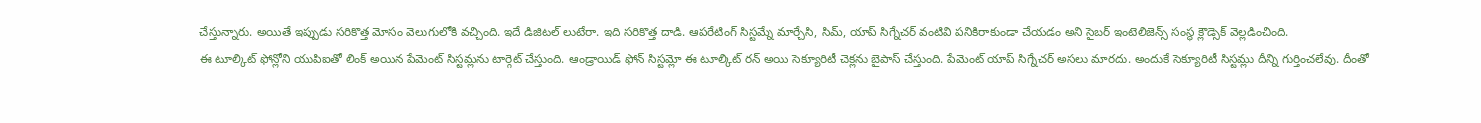చేస్తున్నారు. అయితే ఇప్పుడు సరికొత్త మోసం వెలుగులోకి వచ్చింది. ఇదే డిజిటల్ లుటేరా. ఇది సరికొత్త దాడి. ఆపరేటింగ్ సిస్టమ్నే మార్చేసి, సిమ్, యాప్ సిగ్నేచర్ వంటివి పనికిరాకుండా చేయడం అని సైబర్ ఇంటెలిజెన్స్ సంస్థ క్లౌడ్సెక్ వెల్లడించింది.
ఈ టూల్కిట్ ఫోన్లోని యుపిఐతో లింక్ అయిన పేమెంట్ సిస్టమ్లను టార్గెట్ చేస్తుంది. ఆండ్రాయిడ్ ఫోన్ సిస్టమ్లో ఈ టూల్కిట్ రన్ అయి సెక్యూరిటీ చెక్లను బైపాస్ చేస్తుంది. పేమెంట్ యాప్ సిగ్నేచర్ అసలు మారదు. అందుకే సెక్యూరిటీ సిస్టమ్లు దీన్ని గుర్తించలేవు. దీంతో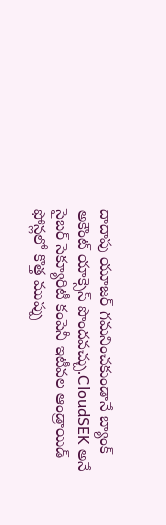దాదాపు యూజర్ గమనించకుండానే బ్యాంక్ అకౌంట్ యాక్సెస్ పొందవచ్చు.CloudSEK అనే సైబర్ సెక్యూరిటీ కంపెనీ ఇటీవల ఆండ్రాయిడ్ ఫోన్లలో కొత్త ముప్పు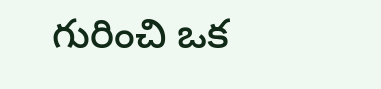గురించి ఒక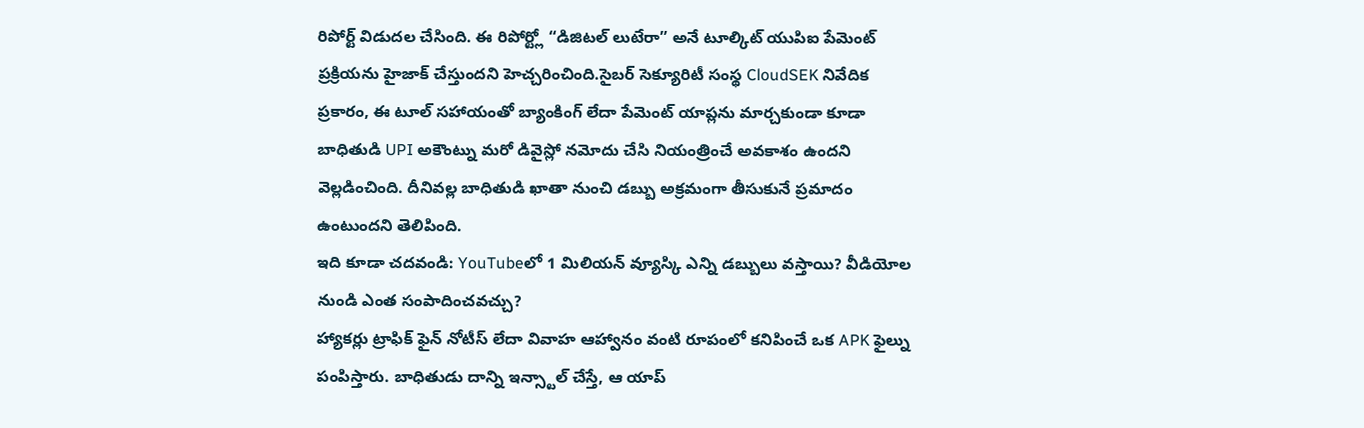రిపోర్ట్ విడుదల చేసింది. ఈ రిపోర్ట్లో “డిజిటల్ లుటేరా” అనే టూల్కిట్ యుపిఐ పేమెంట్ ప్రక్రియను హైజాక్ చేస్తుందని హెచ్చరించింది.సైబర్ సెక్యూరిటీ సంస్థ CloudSEK నివేదిక ప్రకారం, ఈ టూల్ సహాయంతో బ్యాంకింగ్ లేదా పేమెంట్ యాప్లను మార్చకుండా కూడా బాధితుడి UPI అకౌంట్ను మరో డివైస్లో నమోదు చేసి నియంత్రించే అవకాశం ఉందని వెల్లడించింది. దీనివల్ల బాధితుడి ఖాతా నుంచి డబ్బు అక్రమంగా తీసుకునే ప్రమాదం ఉంటుందని తెలిపింది.
ఇది కూడా చదవండి: YouTubeలో 1 మిలియన్ వ్యూస్కి ఎన్ని డబ్బులు వస్తాయి? వీడియోల నుండి ఎంత సంపాదించవచ్చు?
హ్యాకర్లు ట్రాఫిక్ ఫైన్ నోటీస్ లేదా వివాహ ఆహ్వానం వంటి రూపంలో కనిపించే ఒక APK ఫైల్ను పంపిస్తారు. బాధితుడు దాన్ని ఇన్స్టాల్ చేస్తే, ఆ యాప్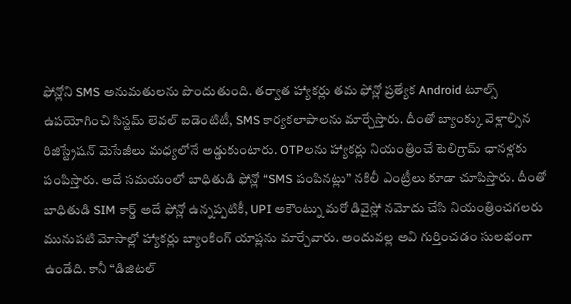ఫోన్లోని SMS అనుమతులను పొందుతుంది. తర్వాత హ్యాకర్లు తమ ఫోన్లో ప్రత్యేక Android టూల్స్ ఉపయోగించి సిస్టమ్ లెవల్ ఐడెంటిటీ, SMS కార్యకలాపాలను మార్చేస్తారు. దీంతో బ్యాంక్కు వెళ్లాల్సిన రిజిస్ట్రేషన్ మెసేజీలు మధ్యలోనే అడ్డుకుంటారు. OTPలను హ్యాకర్లు నియంత్రించే టెలిగ్రామ్ ఛానళ్లకు పంపిస్తారు. అదే సమయంలో బాధితుడి ఫోన్లో “SMS పంపినట్లు” నకిలీ ఎంట్రీలు కూడా చూపిస్తారు. దీంతో బాధితుడి SIM కార్డ్ అదే ఫోన్లో ఉన్నప్పటికీ, UPI అకౌంట్ను మరో డివైస్లో నమోదు చేసి నియంత్రించగలరు
మునుపటి మోసాల్లో హ్యాకర్లు బ్యాంకింగ్ యాప్లను మార్చేవారు. అందువల్ల అవి గుర్తించడం సులభంగా ఉండేది. కానీ “డిజిటల్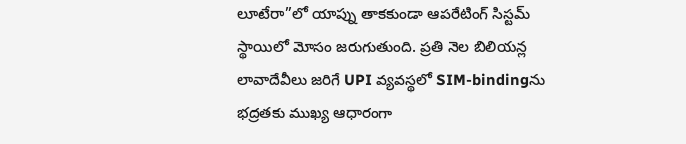లూటేరా”లో యాప్ను తాకకుండా ఆపరేటింగ్ సిస్టమ్ స్థాయిలో మోసం జరుగుతుంది. ప్రతి నెల బిలియన్ల లావాదేవీలు జరిగే UPI వ్యవస్థలో SIM-bindingను భద్రతకు ముఖ్య ఆధారంగా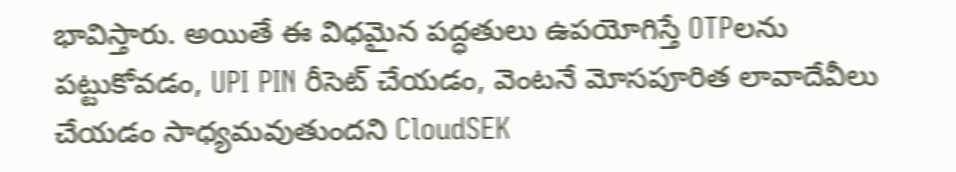భావిస్తారు. అయితే ఈ విధమైన పద్ధతులు ఉపయోగిస్తే OTPలను పట్టుకోవడం, UPI PIN రీసెట్ చేయడం, వెంటనే మోసపూరిత లావాదేవీలు చేయడం సాధ్యమవుతుందని CloudSEK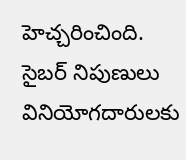హెచ్చరించింది.
సైబర్ నిపుణులు వినియోగదారులకు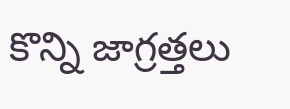కొన్ని జాగ్రత్తలు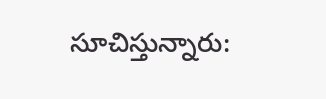సూచిస్తున్నారు: